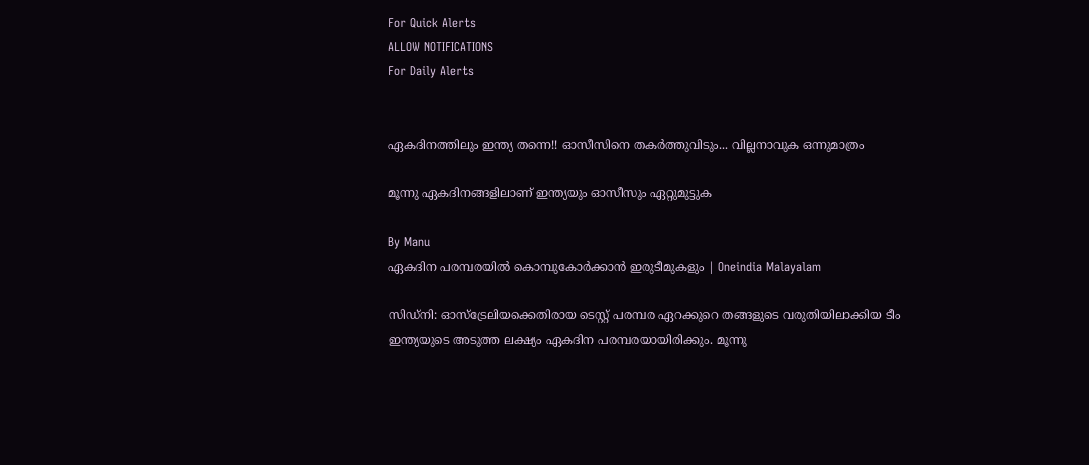For Quick Alerts
ALLOW NOTIFICATIONS
For Daily Alerts


ഏകദിനത്തിലും ഇന്ത്യ തന്നെ!! ഓസീസിനെ തകര്‍ത്തുവിടും... വില്ലനാവുക ഒന്നുമാത്രം

മൂന്നു ഏകദിനങ്ങളിലാണ് ഇന്ത്യയും ഓസീസും ഏറ്റുമുട്ടുക

By Manu
ഏകദിന പരമ്പരയിൽ കൊമ്പുകോര്‍ക്കാൻ ഇരുടീമുകളും | Oneindia Malayalam

സിഡ്‌നി: ഓസ്‌ട്രേലിയക്കെതിരായ ടെസ്റ്റ് പരമ്പര ഏറക്കുറെ തങ്ങളുടെ വരുതിയിലാക്കിയ ടീം ഇന്ത്യയുടെ അടുത്ത ലക്ഷ്യം ഏകദിന പരമ്പരയായിരിക്കും. മൂന്നു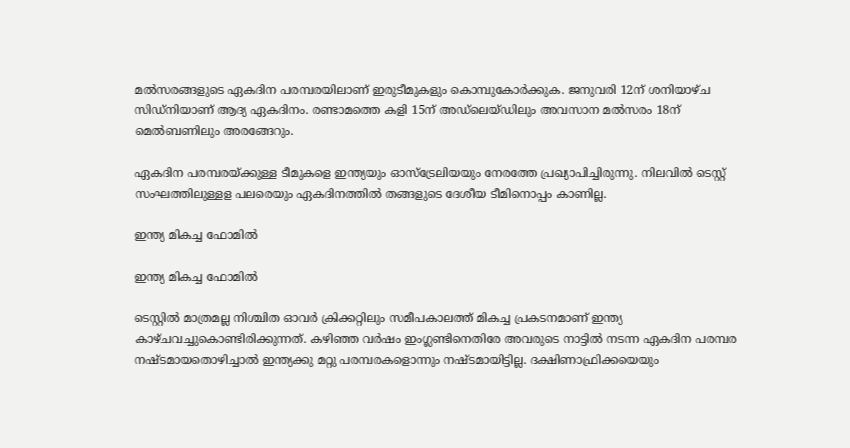മല്‍സരങ്ങളുടെ ഏകദിന പരമ്പരയിലാണ് ഇരുടീമുകളും കൊമ്പുകോര്‍ക്കുക. ജനുവരി 12ന് ശനിയാഴ്ച സിഡ്‌നിയാണ് ആദ്യ ഏകദിനം. രണ്ടാമത്തെ കളി 15ന് അഡ്‌ലെയ്ഡിലും അവസാന മല്‍സരം 18ന് മെല്‍ബണിലും അരങ്ങേറും.

ഏകദിന പരമ്പരയ്ക്കുള്ള ടീമുകളെ ഇന്ത്യയും ഓസ്‌ട്രേലിയയും നേരത്തേ പ്രഖ്യാപിച്ചിരുന്നു. നിലവില്‍ ടെസ്റ്റ് സംഘത്തിലുള്ളള പലരെയും ഏകദിനത്തില്‍ തങ്ങളുടെ ദേശീയ ടീമിനൊപ്പം കാണില്ല.

ഇന്ത്യ മികച്ച ഫോമില്‍

ഇന്ത്യ മികച്ച ഫോമില്‍

ടെസ്റ്റില്‍ മാത്രമല്ല നിശ്ചിത ഓവര്‍ ക്രിക്കറ്റിലും സമീപകാലത്ത് മികച്ച പ്രകടനമാണ് ഇന്ത്യ കാഴ്ചവച്ചുകൊണ്ടിരിക്കുന്നത്. കഴിഞ്ഞ വര്‍ഷം ഇംഗ്ലണ്ടിനെതിരേ അവരുടെ നാട്ടില്‍ നടന്ന ഏകദിന പരമ്പര നഷ്ടമായതൊഴിച്ചാല്‍ ഇന്ത്യക്കു മറ്റു പരമ്പരകളൊന്നും നഷ്ടമായിട്ടില്ല. ദക്ഷിണാഫ്രിക്കയെയും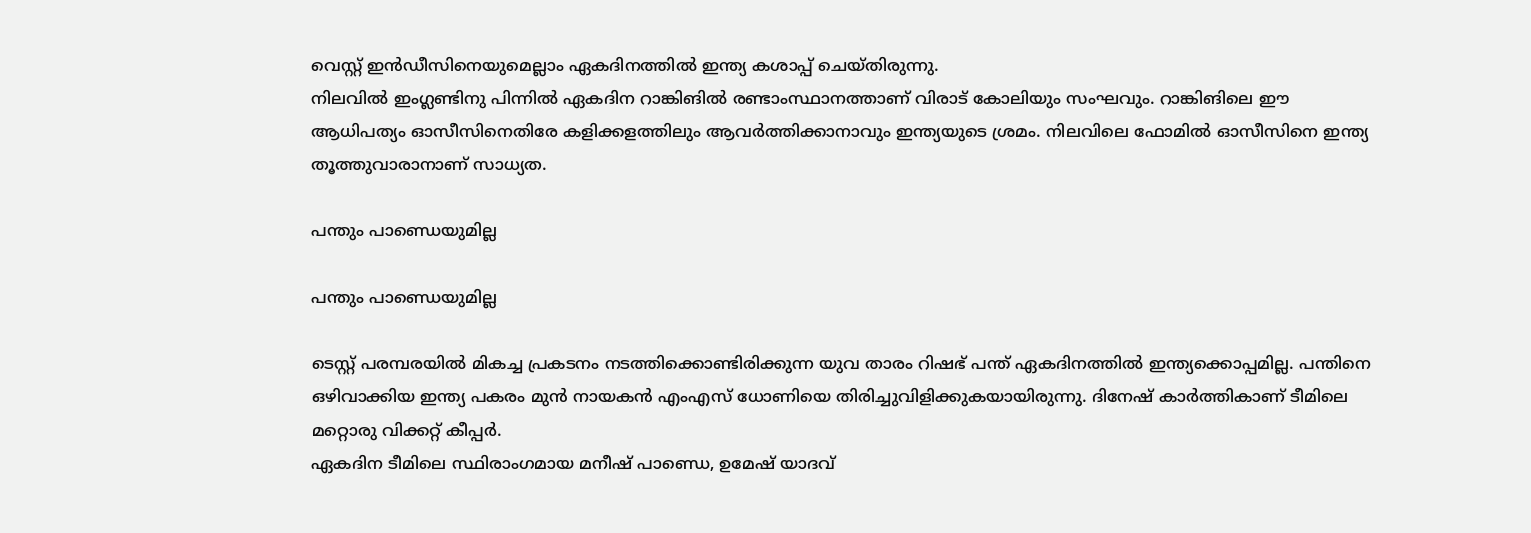വെസ്റ്റ് ഇന്‍ഡീസിനെയുമെല്ലാം ഏകദിനത്തില്‍ ഇന്ത്യ കശാപ്പ് ചെയ്തിരുന്നു.
നിലവില്‍ ഇംഗ്ലണ്ടിനു പിന്നില്‍ ഏകദിന റാങ്കിങില്‍ രണ്ടാംസ്ഥാനത്താണ് വിരാട് കോലിയും സംഘവും. റാങ്കിങിലെ ഈ ആധിപത്യം ഓസീസിനെതിരേ കളിക്കളത്തിലും ആവര്‍ത്തിക്കാനാവും ഇന്ത്യയുടെ ശ്രമം. നിലവിലെ ഫോമില്‍ ഓസീസിനെ ഇന്ത്യ തൂത്തുവാരാനാണ് സാധ്യത.

പന്തും പാണ്ഡെയുമില്ല

പന്തും പാണ്ഡെയുമില്ല

ടെസ്റ്റ് പരമ്പരയില്‍ മികച്ച പ്രകടനം നടത്തിക്കൊണ്ടിരിക്കുന്ന യുവ താരം റിഷഭ് പന്ത് ഏകദിനത്തില്‍ ഇന്ത്യക്കൊപ്പമില്ല. പന്തിനെ ഒഴിവാക്കിയ ഇന്ത്യ പകരം മുന്‍ നായകന്‍ എംഎസ് ധോണിയെ തിരിച്ചുവിളിക്കുകയായിരുന്നു. ദിനേഷ് കാര്‍ത്തികാണ് ടീമിലെ മറ്റൊരു വിക്കറ്റ് കീപ്പര്‍.
ഏകദിന ടീമിലെ സ്ഥിരാംഗമായ മനീഷ് പാണ്ഡെ, ഉമേഷ് യാദവ്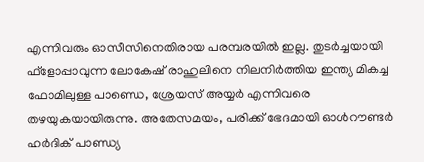എന്നിവരും ഓസീസിനെതിരായ പരമ്പരയില്‍ ഇല്ല. തുടര്‍ച്ചയായി ഫ്‌ളോപ്പാവുന്ന ലോകേഷ് രാഹുലിനെ നിലനിര്‍ത്തിയ ഇന്ത്യ മികച്ച ഫോമിലുള്ള പാണ്ഡെ, ശ്രേയസ് അയ്യര്‍ എന്നിവരെ തഴയുകയായിരുന്നു. അതേസമയം, പരിക്ക് ഭേദമായി ഓള്‍റൗണ്ടര്‍ ഹര്‍ദിക് പാണ്ഡ്യ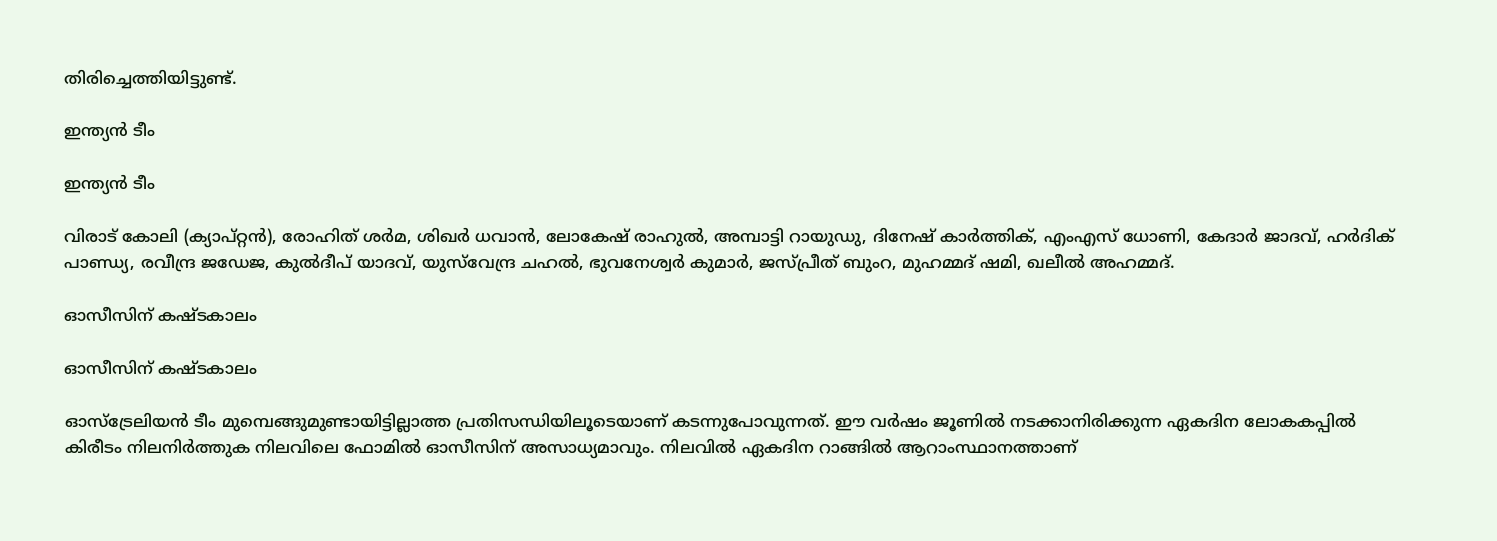തിരിച്ചെത്തിയിട്ടുണ്ട്.

ഇന്ത്യന്‍ ടീം

ഇന്ത്യന്‍ ടീം

വിരാട് കോലി (ക്യാപ്റ്റന്‍), രോഹിത് ശര്‍മ, ശിഖര്‍ ധവാന്‍, ലോകേഷ് രാഹുല്‍, അമ്പാട്ടി റായുഡു, ദിനേഷ് കാര്‍ത്തിക്, എംഎസ് ധോണി, കേദാര്‍ ജാദവ്, ഹര്‍ദിക് പാണ്ഡ്യ, രവീന്ദ്ര ജഡേജ, കുല്‍ദീപ് യാദവ്, യുസ്‌വേന്ദ്ര ചഹല്‍, ഭുവനേശ്വര്‍ കുമാര്‍, ജസ്പ്രീത് ബുംറ, മുഹമ്മദ് ഷമി, ഖലീല്‍ അഹമ്മദ്.

ഓസീസിന് കഷ്ടകാലം

ഓസീസിന് കഷ്ടകാലം

ഓസ്‌ട്രേലിയന്‍ ടീം മുമ്പെങ്ങുമുണ്ടായിട്ടില്ലാത്ത പ്രതിസന്ധിയിലൂടെയാണ് കടന്നുപോവുന്നത്. ഈ വര്‍ഷം ജൂണില്‍ നടക്കാനിരിക്കുന്ന ഏകദിന ലോകകപ്പില്‍ കിരീടം നിലനിര്‍ത്തുക നിലവിലെ ഫോമില്‍ ഓസീസിന് അസാധ്യമാവും. നിലവില്‍ ഏകദിന റാങ്ങില്‍ ആറാംസ്ഥാനത്താണ്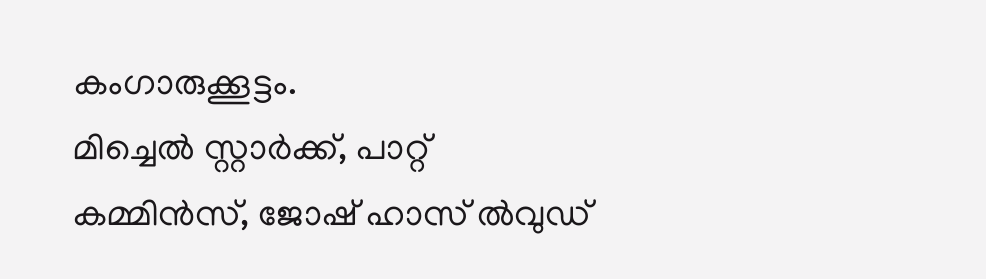കംഗാരുക്കൂട്ടം.
മിച്ചെല്‍ സ്റ്റാര്‍ക്ക്, പാറ്റ് കമ്മിന്‍സ്, ജോഷ് ഹാസ് ല്‍വുഡ്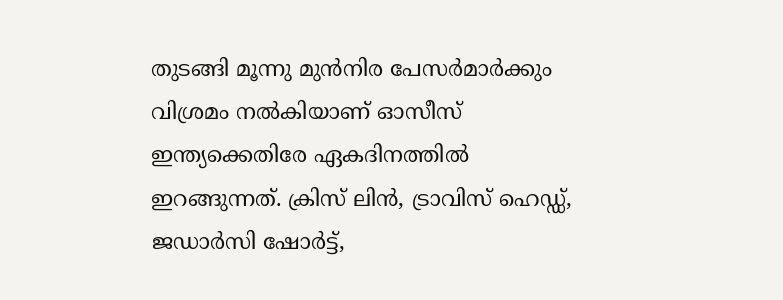തുടങ്ങി മൂന്നു മുന്‍നിര പേസര്‍മാര്‍ക്കും വിശ്രമം നല്‍കിയാണ് ഓസീസ് ഇന്ത്യക്കെതിരേ ഏകദിനത്തില്‍ ഇറങ്ങുന്നത്. ക്രിസ് ലിന്‍, ട്രാവിസ് ഹെഡ്ഡ്, ജഡാര്‍സി ഷോര്‍ട്ട്,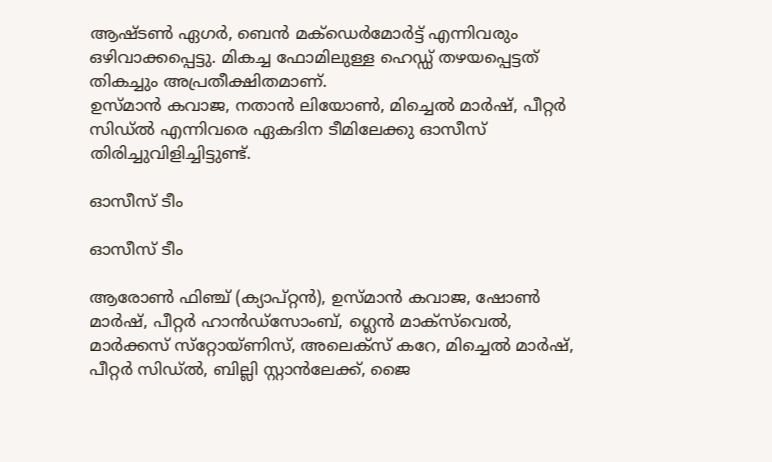ആഷ്ടണ്‍ ഏഗര്‍, ബെന്‍ മക്‌ഡെര്‍മോര്‍ട്ട് എന്നിവരും ഒഴിവാക്കപ്പെട്ടു. മികച്ച ഫോമിലുള്ള ഹെഡ്ഡ് തഴയപ്പെട്ടത് തികച്ചും അപ്രതീക്ഷിതമാണ്.
ഉസ്മാന്‍ കവാജ, നതാന്‍ ലിയോണ്‍, മിച്ചെല്‍ മാര്‍ഷ്, പീറ്റര്‍ സിഡ്ല്‍ എന്നിവരെ ഏകദിന ടീമിലേക്കു ഓസീസ് തിരിച്ചുവിളിച്ചിട്ടുണ്ട്.

ഓസീസ് ടീം

ഓസീസ് ടീം

ആരോണ്‍ ഫിഞ്ച് (ക്യാപ്റ്റന്‍), ഉസ്മാന്‍ കവാജ, ഷോണ്‍ മാര്‍ഷ്, പീറ്റര്‍ ഹാന്‍ഡ്‌സോംബ്, ഗ്ലെന്‍ മാക്‌സ്‌വെല്‍, മാര്‍ക്കസ് സ്‌റ്റോയ്ണിസ്, അലെക്‌സ് കറേ, മിച്ചെല്‍ മാര്‍ഷ്, പീറ്റര്‍ സിഡ്ല്‍, ബില്ലി സ്റ്റാന്‍ലേക്ക്, ജൈ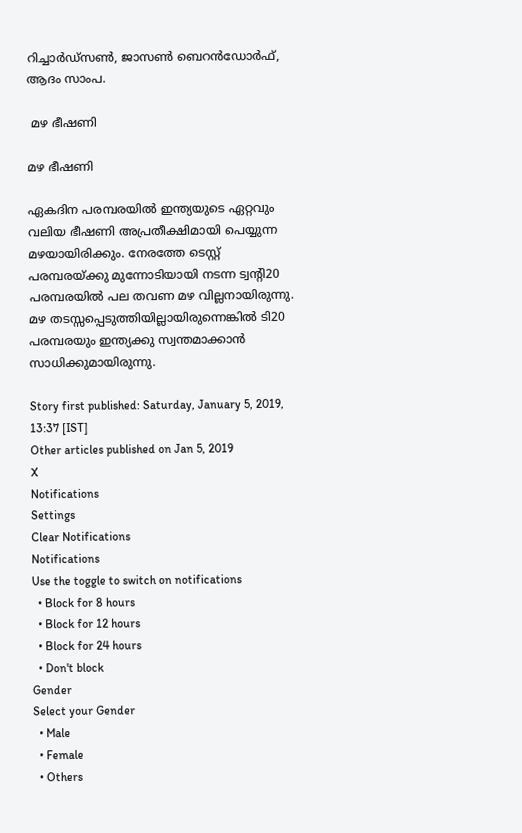റിച്ചാര്‍ഡ്‌സണ്‍, ജാസണ്‍ ബെറന്‍ഡോര്‍ഫ്, ആദം സാംപ.

 മഴ ഭീഷണി

മഴ ഭീഷണി

ഏകദിന പരമ്പരയില്‍ ഇന്ത്യയുടെ ഏറ്റവും വലിയ ഭീഷണി അപ്രതീക്ഷിമായി പെയ്യുന്ന മഴയായിരിക്കും. നേരത്തേ ടെസ്റ്റ് പരമ്പരയ്ക്കു മുന്നോടിയായി നടന്ന ട്വന്റി20 പരമ്പരയില്‍ പല തവണ മഴ വില്ലനായിരുന്നു. മഴ തടസ്സപ്പെടുത്തിയില്ലായിരുന്നെങ്കില്‍ ടി20 പരമ്പരയും ഇന്ത്യക്കു സ്വന്തമാക്കാന്‍ സാധിക്കുമായിരുന്നു.

Story first published: Saturday, January 5, 2019, 13:37 [IST]
Other articles published on Jan 5, 2019
X
Notifications
Settings
Clear Notifications
Notifications
Use the toggle to switch on notifications
  • Block for 8 hours
  • Block for 12 hours
  • Block for 24 hours
  • Don't block
Gender
Select your Gender
  • Male
  • Female
  • Others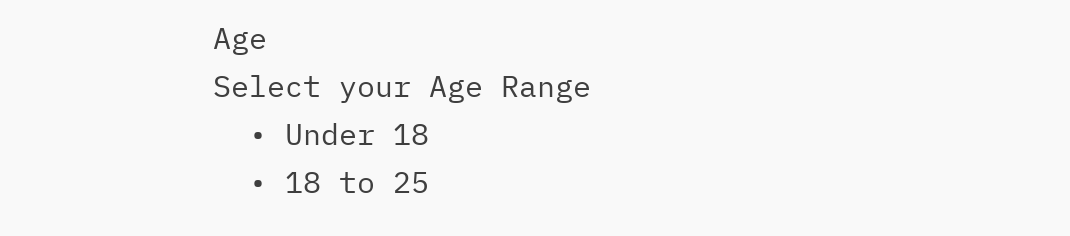Age
Select your Age Range
  • Under 18
  • 18 to 25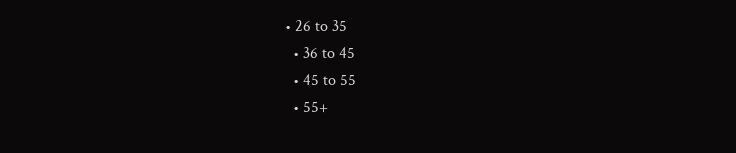• 26 to 35
  • 36 to 45
  • 45 to 55
  • 55+